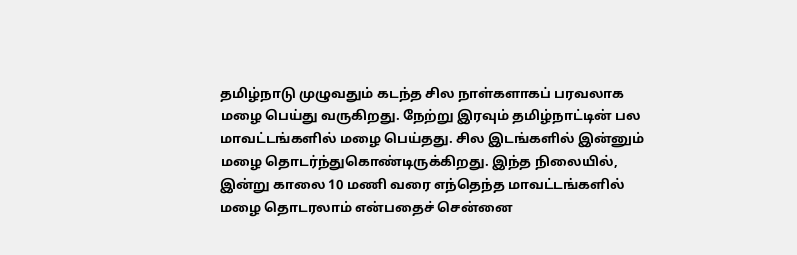தமிழ்நாடு முழுவதும் கடந்த சில நாள்களாகப் பரவலாக மழை பெய்து வருகிறது. நேற்று இரவும் தமிழ்நாட்டின் பல மாவட்டங்களில் மழை பெய்தது. சில இடங்களில் இன்னும் மழை தொடர்ந்துகொண்டிருக்கிறது. இந்த நிலையில், இன்று காலை 10 மணி வரை எந்தெந்த மாவட்டங்களில் மழை தொடரலாம் என்பதைச் சென்னை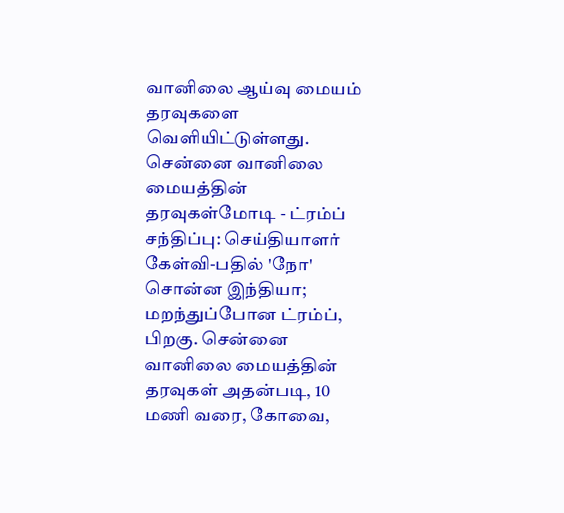வானிலை ஆய்வு மையம் தரவுகளை வெளியிட்டுள்ளது. சென்னை வானிலை மையத்தின் தரவுகள்மோடி - ட்ரம்ப் சந்திப்பு: செய்தியாளர் கேள்வி-பதில் 'நோ' சொன்ன இந்தியா; மறந்துப்போன ட்ரம்ப், பிறகு. சென்னை வானிலை மையத்தின் தரவுகள் அதன்படி, 10 மணி வரை, கோவை,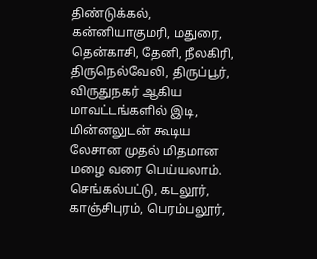திண்டுக்கல், கன்னியாகுமரி, மதுரை, தென்காசி, தேனி, நீலகிரி, திருநெல்வேலி, திருப்பூர், விருதுநகர் ஆகிய மாவட்டங்களில் இடி, மின்னலுடன் கூடிய லேசான முதல் மிதமான மழை வரை பெய்யலாம். செங்கல்பட்டு, கடலூர், காஞ்சிபுரம், பெரம்பலூர்,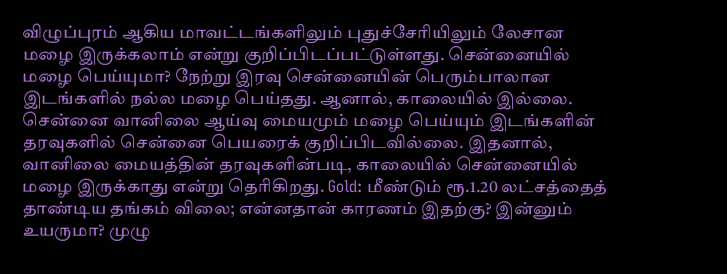விழுப்புரம் ஆகிய மாவட்டங்களிலும் புதுச்சேரியிலும் லேசான மழை இருக்கலாம் என்று குறிப்பிடப்பட்டுள்ளது. சென்னையில் மழை பெய்யுமா? நேற்று இரவு சென்னையின் பெரும்பாலான இடங்களில் நல்ல மழை பெய்தது. ஆனால், காலையில் இல்லை. சென்னை வானிலை ஆய்வு மையமும் மழை பெய்யும் இடங்களின் தரவுகளில் சென்னை பெயரைக் குறிப்பிடவில்லை. இதனால், வானிலை மையத்தின் தரவுகளின்படி, காலையில் சென்னையில் மழை இருக்காது என்று தெரிகிறது. Gold: மீண்டும் ரூ.1.20 லட்சத்தைத் தாண்டிய தங்கம் விலை; என்னதான் காரணம் இதற்கு? இன்னும் உயருமா? முழு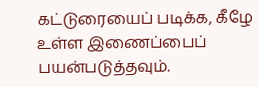கட்டுரையைப் படிக்க, கீழே உள்ள இணைப்பைப் பயன்படுத்தவும்.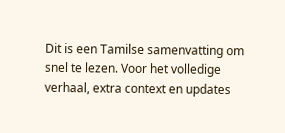Dit is een Tamilse samenvatting om snel te lezen. Voor het volledige verhaal, extra context en updates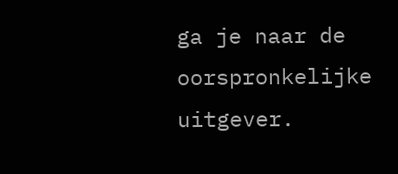ga je naar de oorspronkelijke uitgever.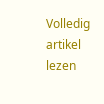Volledig artikel lezen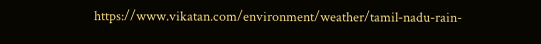https://www.vikatan.com/environment/weather/tamil-nadu-rain-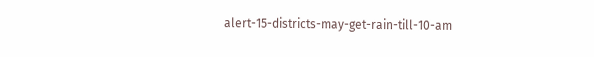alert-15-districts-may-get-rain-till-10-am